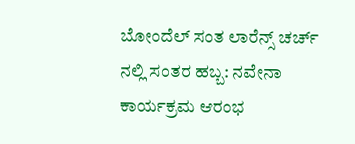ಬೋಂದೆಲ್‌ ಸಂತ ಲಾರೆನ್ಸ್ ಚರ್ಚ್ ನಲ್ಲಿ ಸಂತರ ಹಬ್ಬ: ನವೇನಾ ಕಾರ್ಯಕ್ರಮ ಆರಂಭ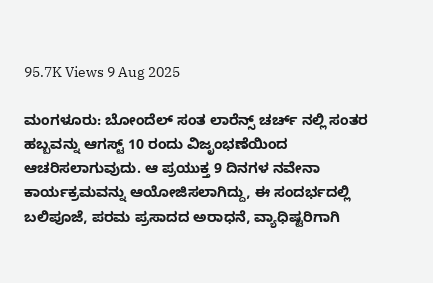95.7K Views 9 Aug 2025

ಮಂಗಳೂರು: ಬೋಂದೆಲ್‌ ಸಂತ ಲಾರೆನ್ಸ್ ಚರ್ಚ್ ನಲ್ಲಿ ಸಂತರ ಹಬ್ಬವನ್ನು ಆಗಸ್ಟ್ 10 ರಂದು ವಿಜೃಂಭಣೆಯಿಂದ ಆಚರಿಸಲಾಗುವುದು. ಆ ಪ್ರಯುಕ್ತ 9 ದಿನಗಳ ನವೇನಾ ಕಾರ್ಯಕ್ರಮವನ್ನು ಆಯೋಜಿಸಲಾಗಿದ್ದು, ಈ ಸಂದರ್ಭದಲ್ಲಿ ಬಲಿಪೂಜೆ, ಪರಮ ಪ್ರಸಾದದ ಅರಾಧನೆ, ವ್ಯಾಧಿಷ್ಟರಿಗಾಗಿ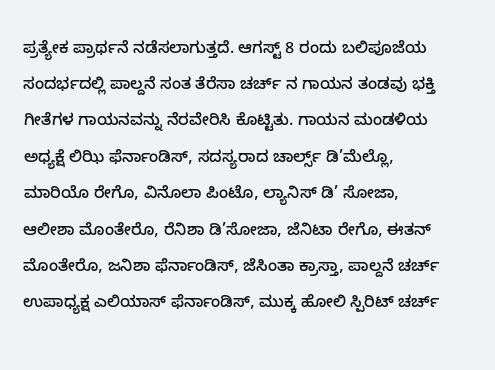ಪ್ರತ್ಯೇಕ ಪ್ರಾರ್ಥನೆ ನಡೆಸಲಾಗುತ್ತದೆ. ಆಗಸ್ಟ್ 8 ರಂದು ಬಲಿಪೂಜೆಯ ಸಂದರ್ಭದಲ್ಲಿ ಪಾಲ್ದನೆ ಸಂತ ತೆರೆಸಾ ಚರ್ಚ್ ನ ಗಾಯನ ತಂಡವು ಭಕ್ತಿ ಗೀತೆಗಳ ಗಾಯನವನ್ನು ನೆರವೇರಿಸಿ ಕೊಟ್ಟಿತು. ಗಾಯನ ಮಂಡಳಿಯ ಅಧ್ಯಕ್ಷೆ ಲಿಝಿ ಫೆರ್ನಾಂಡಿಸ್, ಸದಸ್ಯರಾದ ಚಾರ್ಲ್ಸ್ ಡಿ’ಮೆಲ್ಲೊ, ಮಾರಿಯೊ ರೇಗೊ, ವಿನೊಲಾ ಪಿಂಟೊ, ಲ್ಯಾನಿಸ್‌ ಡಿ’ ಸೋಜಾ, ಆಲೀಶಾ ಮೊಂತೇರೊ, ರೆನಿಶಾ ಡಿ’ಸೋಜಾ, ಜೆನಿಟಾ ರೇಗೊ, ಈತನ್‌ ಮೊಂತೇರೊ, ಜನಿಶಾ ಫೆರ್ನಾಂಡಿಸ್, ಜೆಸಿಂತಾ ಕ್ರಾಸ್ತಾ, ಪಾಲ್ದನೆ ಚರ್ಚ್ ಉಪಾಧ್ಯಕ್ಷ ಎಲಿಯಾಸ್‌ ಫೆರ್ನಾಂಡಿಸ್‌, ಮುಕ್ಕ ಹೋಲಿ ಸ್ಪಿರಿಟ್‌ ಚರ್ಚ್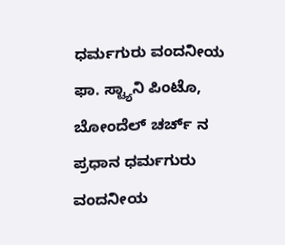ಧರ್ಮಗುರು ವಂದನೀಯ ಫಾ. ಸ್ಟ್ಯಾನಿ ಪಿಂಟೊ, ಬೋಂದೆಲ್‌ ಚರ್ಚ್ ನ ಪ್ರಧಾನ ಧರ್ಮಗುರು ವಂದನೀಯ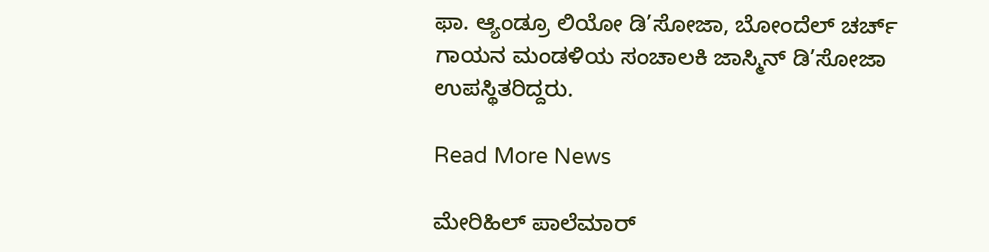ಫಾ. ಆ್ಯಂಡ್ರೂ ಲಿಯೋ ಡಿ’ಸೋಜಾ, ಬೋಂದೆಲ್‌ ಚರ್ಚ್ ಗಾಯನ ಮಂಡಳಿಯ ಸಂಚಾಲಕಿ ಜಾಸ್ಮಿನ್‌ ಡಿ’ಸೋಜಾ ಉಪಸ್ಥಿತರಿದ್ದರು.

Read More News

ಮೇರಿಹಿಲ್ ಪಾಲೆಮಾರ್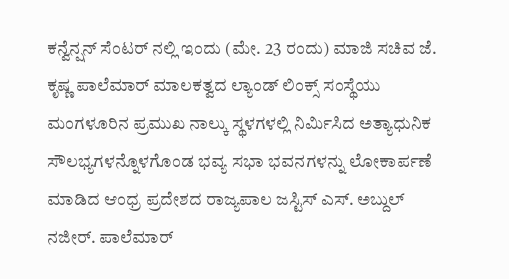ಕನ್ವೆನ್ಷನ್ ಸೆಂಟರ್ ನಲ್ಲಿ ಇಂದು (ಮೇ. 23 ರಂದು) ಮಾಜಿ ಸಚಿವ ಜೆ. ಕೃಷ್ಣ ಪಾಲೆಮಾರ್ ಮಾಲಕತ್ವದ ಲ್ಯಾಂಡ್ ಲಿಂಕ್ಸ್ ಸಂಸ್ಥೆಯು ಮಂಗಳೂರಿನ ಪ್ರಮುಖ ನಾಲ್ಕು ಸ್ಥಳಗಳಲ್ಲಿ ನಿರ್ಮಿಸಿದ ಅತ್ಯಾಧುನಿಕ ಸೌಲಭ್ಯಗಳನ್ನೊಳಗೊಂಡ ಭವ್ಯ ಸಭಾ ಭವನಗಳನ್ನು ಲೋಕಾರ್ಪಣೆ ಮಾಡಿದ ಆಂಧ್ರ ಪ್ರದೇಶದ ರಾಜ್ಯಪಾಲ ಜಸ್ಟಿಸ್ ಎಸ್. ಅಬ್ದುಲ್ ನಜೀರ್. ಪಾಲೆಮಾರ್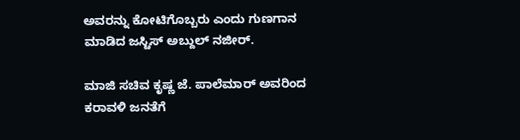ಅವರನ್ನು ಕೋಟಿಗೊಬ್ಬರು ಎಂದು ಗುಣಗಾನ ಮಾಡಿದ ಜಸ್ಟಿಸ್ ಅಬ್ದುಲ್ ನಜೀರ್.

ಮಾಜಿ ಸಚಿವ ಕೃಷ್ಣ ಜೆ. ಪಾಲೆಮಾರ್ ಅವರಿಂದ ಕರಾವಳಿ ಜನತೆಗೆ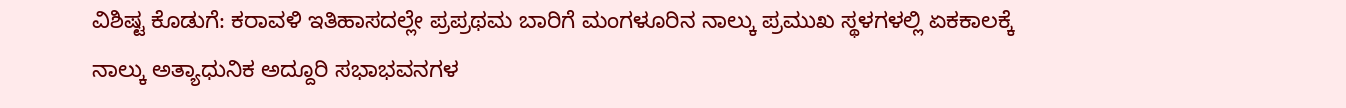ವಿಶಿಷ್ಟ ಕೊಡುಗೆ: ಕರಾವಳಿ ಇತಿಹಾಸದಲ್ಲೇ ಪ್ರಪ್ರಥಮ ಬಾರಿಗೆ ಮಂಗಳೂರಿನ ನಾಲ್ಕು ಪ್ರಮುಖ ಸ್ಥಳಗಳಲ್ಲಿ ಏಕಕಾಲಕ್ಕೆ ನಾಲ್ಕು ಅತ್ಯಾಧುನಿಕ ಅದ್ದೂರಿ ಸಭಾಭವನಗಳ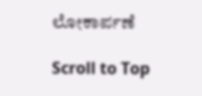ಲೋಕಾರ್ಪಣೆ

Scroll to Top